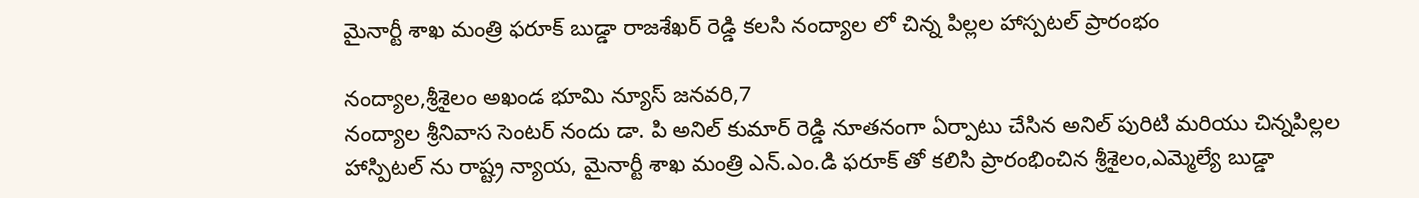మైనార్టీ శాఖ మంత్రి ఫరూక్ బుడ్డా రాజశేఖర్ రెడ్డి కలసి నంద్యాల లో చిన్న పిల్లల హాస్పటల్ ప్రారంభం

నంద్యాల,శ్రీశైలం అఖండ భూమి న్యూస్ జనవరి,7
నంద్యాల శ్రీనివాస సెంటర్ నందు డా. పి అనిల్ కుమార్ రెడ్డి నూతనంగా ఏర్పాటు చేసిన అనిల్ పురిటి మరియు చిన్నపిల్లల హాస్పిటల్ ను రాష్ట్ర న్యాయ, మైనార్టీ శాఖ మంత్రి ఎన్.ఎం.డి ఫరూక్ తో కలిసి ప్రారంభించిన శ్రీశైలం,ఎమ్మెల్యే బుడ్డా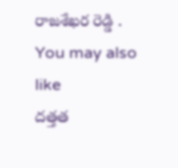రాజశేఖర రెడ్డి .
You may also like
దత్తత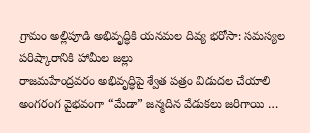గ్రామం అల్లిపూడి అభివృద్ధికి యనమల దివ్య భరోసా: సమస్యల పరిష్కారానికి హామీల జల్లు
రాజమహేంద్రవరం అభివృద్ధిపై శ్వేత పత్రం విడుదల చేయాలి
అంగరంగ వైభవంగా “మేడా” జన్మదిన వేడుకలు జరిగాయి …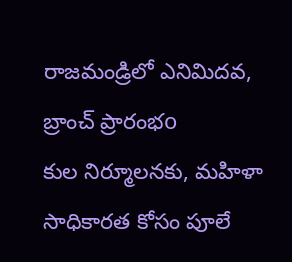రాజమండ్రిలో ఎనిమిదవ, బ్రాంచ్ ప్రారంభo
కుల నిర్మూలనకు, మహిళా సాధికారత కోసం పూలే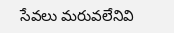సేవలు మరువలేనివి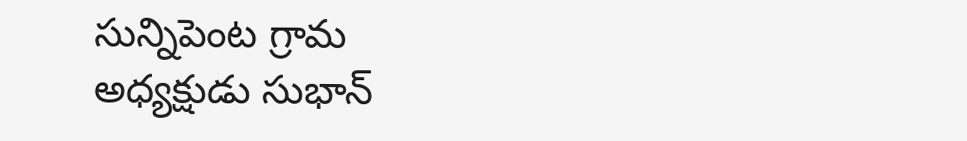సున్నిపెంట గ్రామ అధ్యక్షుడు సుభాన్